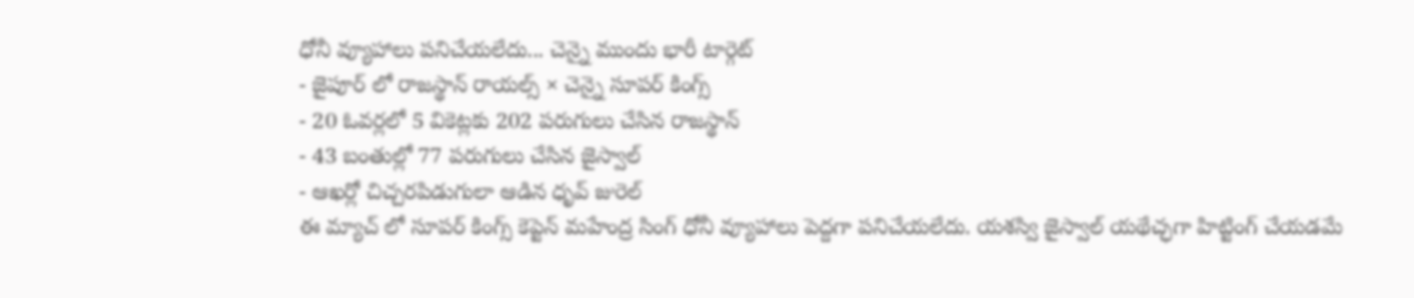ధోనీ వ్యూహాలు పనిచేయలేదు... చెన్నై ముందు భారీ టార్గెట్
- జైపూర్ లో రాజస్థాన్ రాయల్స్ × చెన్నై సూపర్ కింగ్స్
- 20 ఓవర్లలో 5 వికెట్లకు 202 పరుగులు చేసిన రాజస్థాన్
- 43 బంతుల్లో 77 పరుగులు చేసిన జైస్వాల్
- ఆఖర్లో చిచ్చరపిడుగులా ఆడిన ధృవ్ జురెల్
ఈ మ్యాచ్ లో సూపర్ కింగ్స్ కెప్టెన్ మహేంద్ర సింగ్ ధోనీ వ్యూహాలు పెద్దగా పనిచేయలేదు. యశస్వి జైస్వాల్ యథేచ్ఛగా హిట్టింగ్ చేయడమే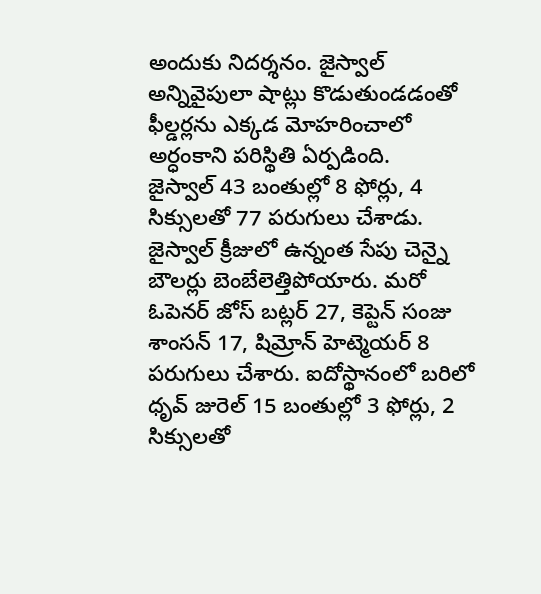అందుకు నిదర్శనం. జైస్వాల్ అన్నివైపులా షాట్లు కొడుతుండడంతో ఫీల్డర్లను ఎక్కడ మోహరించాలో అర్ధంకాని పరిస్థితి ఏర్పడింది.
జైస్వాల్ 43 బంతుల్లో 8 ఫోర్లు, 4 సిక్సులతో 77 పరుగులు చేశాడు. జైస్వాల్ క్రీజులో ఉన్నంత సేపు చెన్నై బౌలర్లు బెంబేలెత్తిపోయారు. మరో ఓపెనర్ జోస్ బట్లర్ 27, కెప్టెన్ సంజు శాంసన్ 17, షిమ్రోన్ హెట్మెయర్ 8 పరుగులు చేశారు. ఐదోస్థానంలో బరిలో ధృవ్ జురెల్ 15 బంతుల్లో 3 ఫోర్లు, 2 సిక్సులతో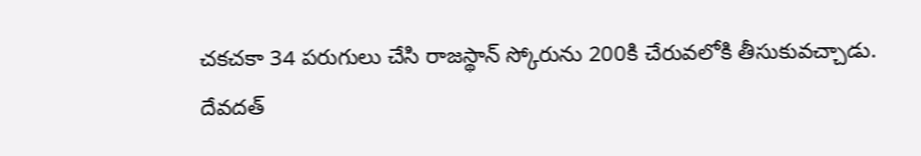చకచకా 34 పరుగులు చేసి రాజస్థాన్ స్కోరును 200కి చేరువలోకి తీసుకువచ్చాడు.
దేవదత్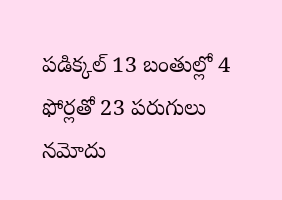పడిక్కల్ 13 బంతుల్లో 4 ఫోర్లతో 23 పరుగులు నమోదు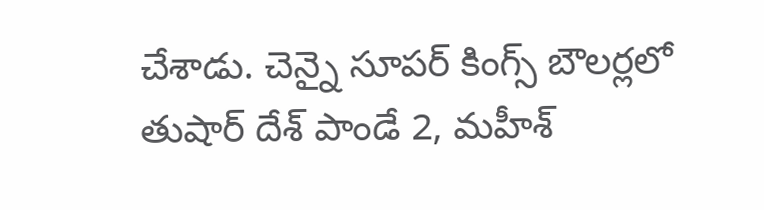చేశాడు. చెన్నై సూపర్ కింగ్స్ బౌలర్లలో తుషార్ దేశ్ పాండే 2, మహీశ్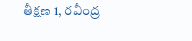తీక్షణ 1, రవీంద్ర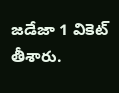జడేజా 1 వికెట్ తీశారు.